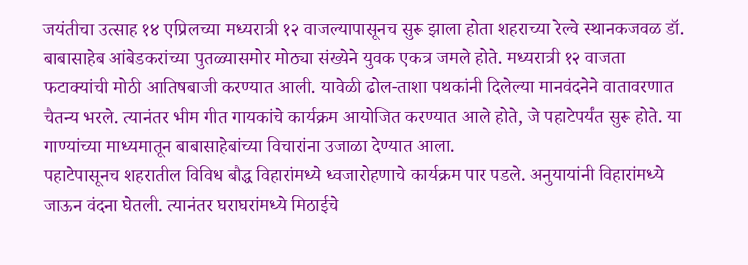जयंतीचा उत्साह १४ एप्रिलच्या मध्यरात्री १२ वाजल्यापासूनच सुरू झाला होता शहराच्या रेल्वे स्थानकजवळ डॉ. बाबासाहेब आंबेडकरांच्या पुतळ्यासमोर मोठ्या संख्येने युवक एकत्र जमले होते. मध्यरात्री १२ वाजता फटाक्यांची मोठी आतिषबाजी करण्यात आली. यावेळी ढोल-ताशा पथकांनी दिलेल्या मानवंदनेने वातावरणात चैतन्य भरले. त्यानंतर भीम गीत गायकांचे कार्यक्रम आयोजित करण्यात आले होते, जे पहाटेपर्यंत सुरू होते. या गाण्यांच्या माध्यमातून बाबासाहेबांच्या विचारांना उजाळा देण्यात आला.
पहाटेपासूनच शहरातील विविध बौद्ध विहारांमध्ये ध्वजारोहणाचे कार्यक्रम पार पडले. अनुयायांनी विहारांमध्ये जाऊन वंदना घेतली. त्यानंतर घराघरांमध्ये मिठाईचे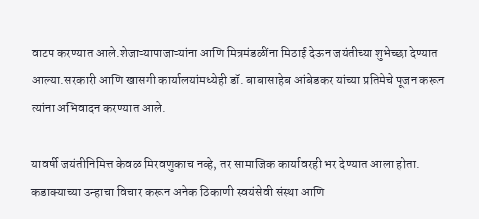वाटप करण्यात आले.शेजाऱ्यापाजाऱ्यांना आणि मित्रमंडळींना मिठाई देऊन जयंतीच्या शुभेच्छा देण्यात आल्या.सरकारी आणि खासगी कार्यालयांमध्येही डॉ. बाबासाहेब आंबेडकर यांच्या प्रतिमेचे पूजन करून त्यांना अभिवादन करण्यात आले.

यावर्षी जयंतीनिमित्त केवळ मिरवणुकाच नव्हे, तर सामाजिक कार्यावरही भर देण्यात आला होता. कडाक्याच्या उन्हाचा विचार करून अनेक ठिकाणी स्वयंसेवी संस्था आणि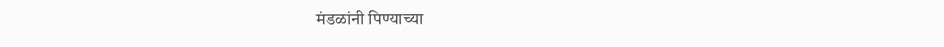मंडळांनी पिण्याच्या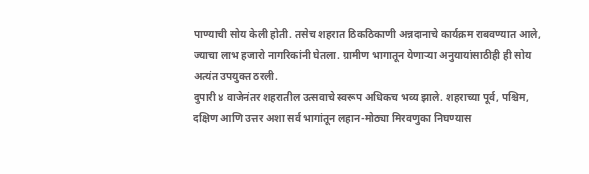पाण्याची सोय केली होती. तसेच शहरात ठिकठिकाणी अन्नदानाचे कार्यक्रम राबवण्यात आले, ज्याचा लाभ हजारो नागरिकांनी घेतला. ग्रामीण भागातून येणाऱ्या अनुयायांसाठीही ही सोय अत्यंत उपयुक्त ठरली.
दुपारी ४ वाजेनंतर शहरातील उत्सवाचे स्वरूप अधिकच भव्य झाले. शहराच्या पूर्व, पश्चिम, दक्षिण आणि उत्तर अशा सर्व भागांतून लहान-मोठ्या मिरवणुका निघण्यास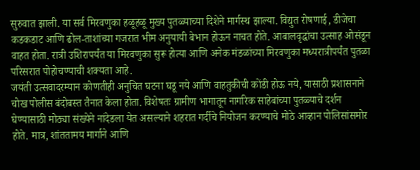सुरुवात झाली. या सर्व मिरवणुका हळूहळू मुख्य पुतळ्याच्या दिशेने मार्गस्थ झाल्या. विद्युत रोषणाई, डीजेचा कडकडाट आणि ढोल-ताशांच्या गजरात भीम अनुयायी बेभान होऊन नाचत होते. आबालवृद्धांचा उत्साह ओसंडून वाहत होता. रात्री उशिरापर्यंत या मिरवणुका सुरू होत्या आणि अनेक मंडळांच्या मिरवणुका मध्यरात्रीपर्यंत पुतळा परिसरात पोहोचण्याची शक्यता आहे.
जयंती उत्सवादरम्यान कोणतीही अनुचित घटना घडू नये आणि वाहतुकीची कोंडी होऊ नये, यासाठी प्रशासनाने चोख पोलीस बंदोबस्त तैनात केला होता. विशेषतः ग्रामीण भागातून नागरिक साहेबांच्या पुतळ्याचे दर्शन घेण्यासाठी मोठ्या संख्येने नांदेडला येत असल्याने शहरात गर्दीचे नियोजन करण्याचे मोठे आव्हान पोलिसांसमोर होते. मात्र, शांततामय मार्गाने आणि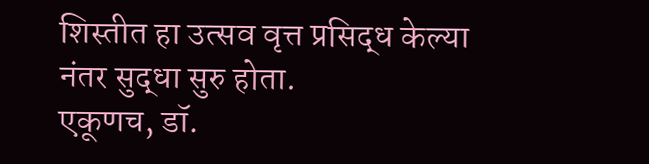शिस्तीत हा उत्सव वृत्त प्रसिद्ध केल्या नंतर सुद्धा सुरु होता.
एकूणच, डॉ.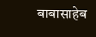बाबासाहेब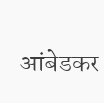आंबेडकर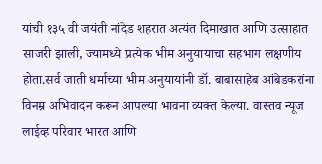यांची १३५ वी जयंती नांदेड शहरात अत्यंत दिमाखात आणि उत्साहात साजरी झाली, ज्यामध्ये प्रत्येक भीम अनुयायाचा सहभाग लक्षणीय होता.सर्व जाती धर्माच्या भीम अनुयायांनी डॉ. बाबासाहेब आंबेडकरांना विनम्र अभिवादन करून आपल्या भावना व्यक्त केल्या. वास्तव न्यूज लाईव्ह परिवार भारत आणि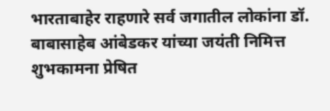भारताबाहेर राहणारे सर्व जगातील लोकांना डॉ. बाबासाहेब आंबेडकर यांच्या जयंती निमित्त शुभकामना प्रेषित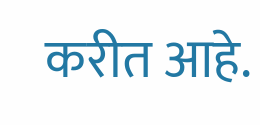करीत आहे.